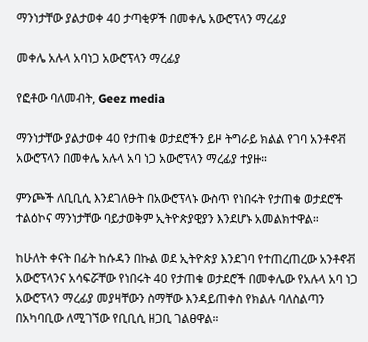ማንነታቸው ያልታወቀ 40 ታጣቂዎች በመቀሌ አውሮፕላን ማረፊያ

መቀሌ አሉላ አባነጋ አውሮፕላን ማረፊያ

የፎቶው ባለመብት, Geez media

ማንነታቸው ያልታወቀ 40 የታጠቁ ወታደሮችን ይዞ ትግራይ ክልል የገባ አንቶኖቭ አውሮፕላን በመቀሌ አሉላ አባ ነጋ አውሮፕላን ማረፊያ ተያዙ።

ምንጮች ለቢቢሲ እንደገለፁት በአውሮፕላኑ ውስጥ የነበሩት የታጠቁ ወታደሮች ተልዕኮና ማንነታቸው ባይታወቅም ኢትዮጵያዊያን እንደሆኑ አመልክተዋል።

ከሁለት ቀናት በፊት ከሱዳን በኩል ወደ ኢትዮጵያ እንደገባ የተጠረጠረው አንቶኖቭ አውሮፕላንና አሳፍሯቸው የነበሩት 40 የታጠቁ ወታደሮች በመቀሌው የአሉላ አባ ነጋ አውሮፕላን ማረፊያ መያዛቸውን ስማቸው እንዳይጠቀስ የክልሉ ባለስልጣን በአካባቢው ለሚገኘው የቢቢሲ ዘጋቢ ገልፀዋል።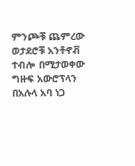ምንጮቹ ጨምረው ወታደሮቹ አንቶኖቭ ተብሎ በሚታወቀው ግዙፍ አውሮፕላን በአሉላ አባ ነጋ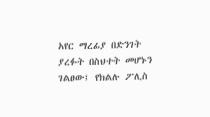አየር ማረፊያ በድንገት ያረፉት በስህተት መሆኑን ገልፀው፤ የክልሉ ፖሊስ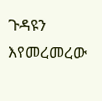ጉዳዩን እየመረመረው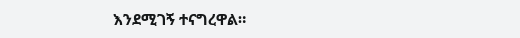እንደሚገኝ ተናግረዋል።